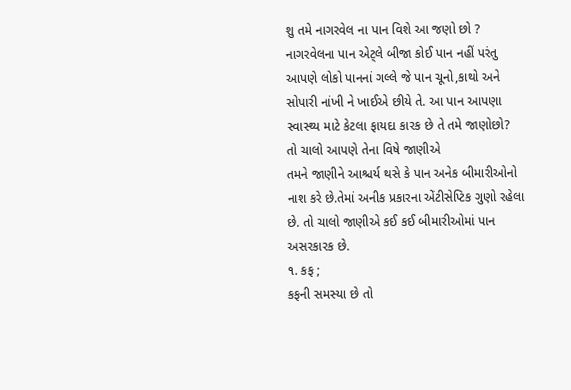શુ તમે નાગરવેલ ના પાન વિશે આ જણો છો ?
નાગરવેલના પાન એટ્લે બીજા કોઈ પાન નહીં પરંતુ આપણે લોકો પાનનાં ગલ્લે જે પાન ચૂનો,કાથો અને સોપારી નાંખી ને ખાઈએ છીયે તે. આ પાન આપણા સ્વાસ્થ્ય માટે કેટલા ફાયદા કારક છે તે તમે જાણોછો?
તો ચાલો આપણે તેના વિષે જાણીએ
તમને જાણીને આશ્ચર્ય થસે કે પાન અનેક બીમારીઓનો નાશ કરે છે.તેમાં અનીક પ્રકારના એંટીસેપ્ટિક ગુણો રહેલા છે. તો ચાલો જાણીએ કઈ કઈ બીમારીઓમાં પાન અસરકારક છે.
૧. કફ ;
કફની સમસ્યા છે તો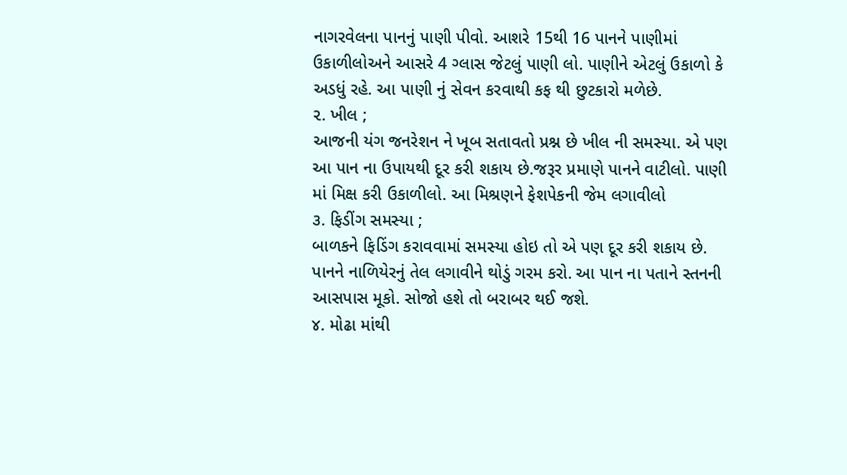નાગરવેલના પાનનું પાણી પીવો. આશરે 15થી 16 પાનને પાણીમાં ઉકાળીલોઅને આસરે 4 ગ્લાસ જેટલું પાણી લો. પાણીને એટલું ઉકાળો કે અડધું રહે. આ પાણી નું સેવન કરવાથી કફ થી છુટકારો મળેછે.
૨. ખીલ ;
આજની યંગ જનરેશન ને ખૂબ સતાવતો પ્રશ્ન છે ખીલ ની સમસ્યા. એ પણ આ પાન ના ઉપાયથી દૂર કરી શકાય છે.જરૂર પ્રમાણે પાનને વાટીલો. પાણી માં મિક્ષ કરી ઉકાળીલો. આ મિશ્રણને ફેશપેકની જેમ લગાવીલો
૩. ફિડીંગ સમસ્યા ;
બાળકને ફિડિંગ કરાવવામાં સમસ્યા હોઇ તો એ પણ દૂર કરી શકાય છે. પાનને નાળિયેરનું તેલ લગાવીને થોડું ગરમ કરો. આ પાન ના પતાને સ્તનની આસપાસ મૂકો. સોજો હશે તો બરાબર થઈ જશે.
૪. મોઢા માંથી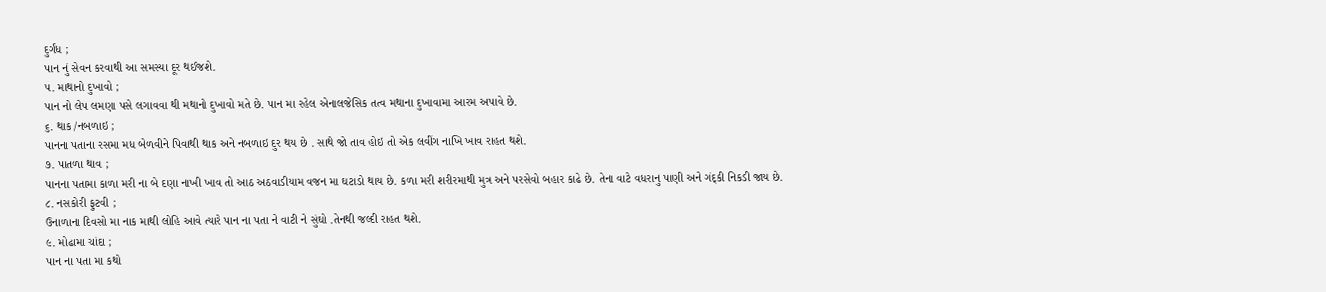દુર્ગંધ ;
પાન નું સેવન કરવાથી આ સમસ્યા દૂર થઈજશે.
૫. માથાનો દુખાવો ;
પાન નો લેપ લમણા પસે લગાવવા થી મથાનો દુખાવો મતે છે. પાન મા રહેલ એનાલજેસિક તત્વ મથાના દુખાવામા આરમ અપાવે છે.
૬. થાક /નબળાઇ ;
પાનના પતાના રસમા મધ બેળવીને પિવાથી થાક અને નબળાઇ દુર થય છે . સાથે જો તાવ હોઇ તો એક લવીંગ નાખિ ખાવ રાહત થશે.
૭. પાતળા થાવ ;
પાનના પતામા કાળા મરી ના બે દણા નાખી ખાવ તો આઠ અઠવાડીયામ વજન મા ઘટાડો થાય છે. કળા મરી શરીરમાથી મુત્ર અને પરસેવો બહાર કાઢે છે. તેના વાટે વધરાનુ પાણી અને ગંદ્કી નિકડી જાય છે.
૮. નસકોરી ફુટવી ;
ઉનાળાના દિવસો મા નાક માથી લોહિ આવે ત્યારે પાન ના પતા ને વાટી ને સુંઘો .તેનથી જલ્દી રાહત થશે.
૯. મોઢામા ચાંદા ;
પાન ના પતા મા કથો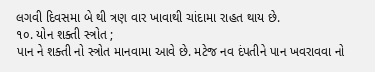લગવી દિવસમા બે થી ત્રણ વાર ખાવાથી ચાંદામા રાહત થાય છે.
૧૦. યોન શક્તી સ્ત્રોત ;
પાન ને શક્તી નો સ્ત્રોત માનવામા આવે છે. મટેજ નવ દંપતીને પાન ખવરાવવા નો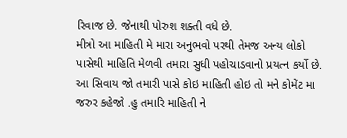રિવાજ છે. જેનાથી પોરુશ શક્તી વધે છે.
મીત્રો આ માહિતી મે મારા અનુભવો પરથી તેમજ અન્ય લોકો પાસેથી માહિતિ મેળવી તમારા સુધી પહોચાડવાનો પ્રયત્ન કર્યો છે. આ સિવાય જો તમારી પાસે કોઇ માહિતી હોઇ તો મને કોમેંટ મા જરુર કહેજો .હુ તમારિ માહિતી ને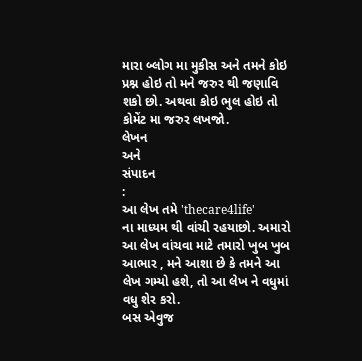મારા બ્લોગ મા મુકીસ અને તમને કોઇ પ્રશ્ન હોઇ તો મને જરુર થી જણાવિ શકો છો. અથવા કોઇ ભુલ હોઇ તો કોમેંટ મા જરુર લખજો.
લેખન
અને
સંપાદન
:
આ લેખ તમે 'thecare4life'
ના માધ્યમ થી વાંચી રહયાછો. અમારો આ લેખ વાંચવા માટે તમારો ખુબ ખુબ આભાર , મને આશા છે કે તમને આ લેખ ગમ્યો હશે, તો આ લેખ ને વધુમાં વધુ શેર કરો.
બસ એવુજ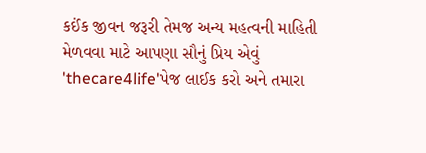કઈંક જીવન જરૂરી તેમજ અન્ય મહત્વની માહિતી મેળવવા માટે આપણા સૌનું પ્રિય એવું 'thecare4life'પેજ લાઈક કરો અને તમારા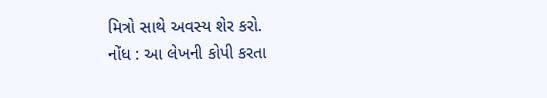મિત્રો સાથે અવસ્ય શેર કરો.
નોંધ : આ લેખની કોપી કરતા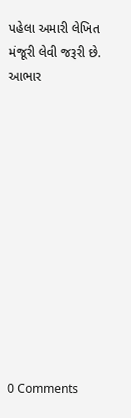પહેલા અમારી લેખિત મંજૂરી લેવી જરૂરી છે.
આભાર












0 Comments